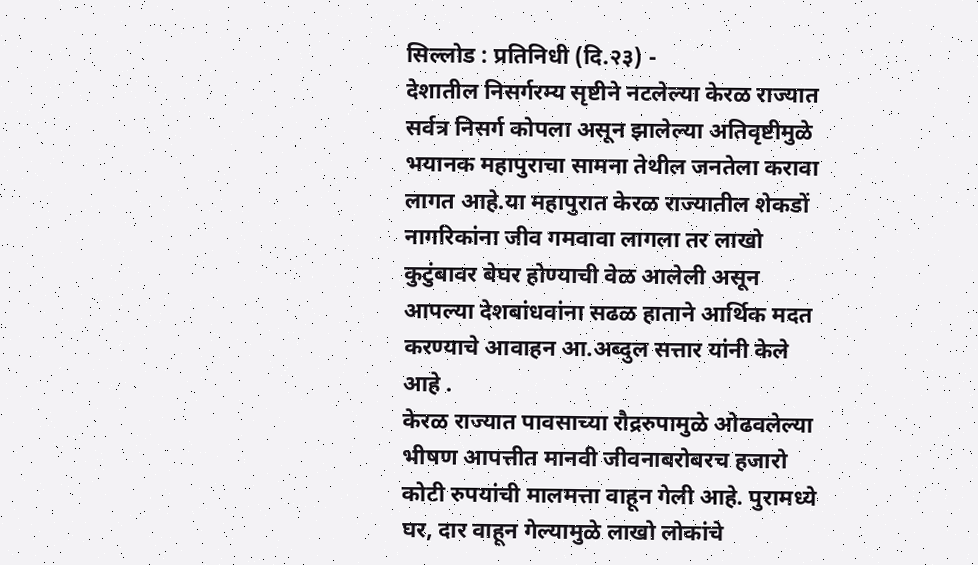सिल्लोड : प्रतिनिधी (दि.२३) -
देशातील निसर्गरम्य सृष्टीने नटलेल्या केरळ राज्यात सर्वत्र निसर्ग कोपला असून झालेल्या अतिवृष्टीमुळे भयानक महापुराचा सामना तेथील जनतेला करावा लागत आहे.या महापुरात केरळ राज्यातील शेकडों नागरिकांना जीव गमवावा लागला तर लाखो कुटुंबावर बेघर होण्याची वेळ आलेली असून आपल्या देशबांधवांना सढळ हाताने आर्थिक मदत करण्याचे आवाहन आ.अब्दुल सत्तार यांनी केले आहे .
केरळ राज्यात पावसाच्या रौद्ररुपामुळे ओढवलेल्या भीषण आपत्तीत मानवी जीवनाबरोबरच हजारो कोटी रुपयांची मालमत्ता वाहून गेली आहे. पुरामध्ये घर, दार वाहून गेल्यामुळे लाखो लोकांचे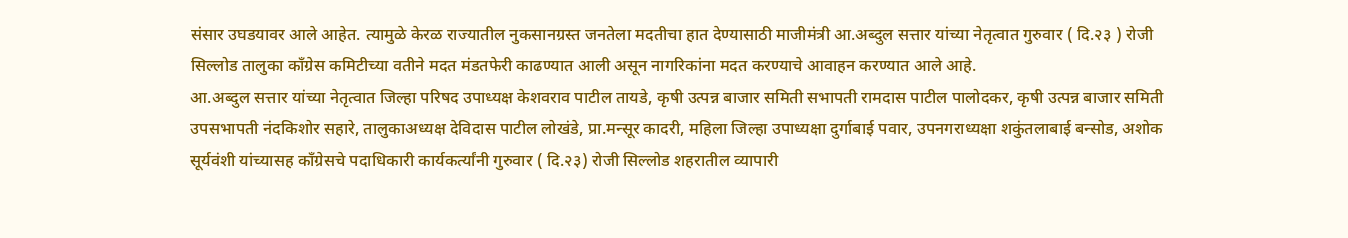संसार उघडयावर आले आहेत. त्यामुळे केरळ राज्यातील नुकसानग्रस्त जनतेला मदतीचा हात देण्यासाठी माजीमंत्री आ.अब्दुल सत्तार यांच्या नेतृत्वात गुरुवार ( दि.२३ ) रोजी सिल्लोड तालुका काँग्रेस कमिटीच्या वतीने मदत मंडतफेरी काढण्यात आली असून नागरिकांना मदत करण्याचे आवाहन करण्यात आले आहे.
आ.अब्दुल सत्तार यांच्या नेतृत्वात जिल्हा परिषद उपाध्यक्ष केशवराव पाटील तायडे, कृषी उत्पन्न बाजार समिती सभापती रामदास पाटील पालोदकर, कृषी उत्पन्न बाजार समिती उपसभापती नंदकिशोर सहारे, तालुकाअध्यक्ष देविदास पाटील लोखंडे, प्रा.मन्सूर कादरी, महिला जिल्हा उपाध्यक्षा दुर्गाबाई पवार, उपनगराध्यक्षा शकुंतलाबाई बन्सोड, अशोक सूर्यवंशी यांच्यासह काँग्रेसचे पदाधिकारी कार्यकर्त्यांनी गुरुवार ( दि.२३) रोजी सिल्लोड शहरातील व्यापारी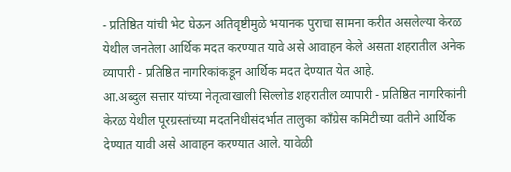- प्रतिष्ठित यांची भेट घेऊन अतिवृष्टीमुळे भयानक पुराचा सामना करीत असलेल्या केरळ येथील जनतेला आर्थिक मदत करण्यात यावे असे आवाहन केले असता शहरातील अनेक व्यापारी - प्रतिष्ठित नागरिकांकडून आर्थिक मदत देण्यात येत आहे.
आ.अब्दुल सत्तार यांच्या नेतृत्वाखाली सिल्लोड शहरातील व्यापारी - प्रतिष्ठित नागरिकांनी केरळ येथील पूरग्रस्तांच्या मदतनिधीसंदर्भात तालुका काँग्रेस कमिटीच्या वतीने आर्थिक देण्यात यावी असे आवाहन करण्यात आले. यावेळी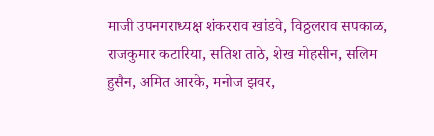माजी उपनगराध्यक्ष शंकरराव खांडवे, विठ्ठलराव सपकाळ, राजकुमार कटारिया, सतिश ताठे, शेख मोहसीन, सलिम हुसैन, अमित आरके, मनोज झवर,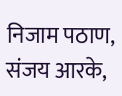निजाम पठाण, संजय आरके,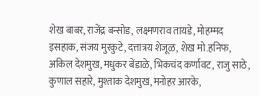शेख बाबर, राजेंद्र बन्सोड, लक्ष्मणराव तायडे, मोहम्मद इसहाक, संजय मुरकुटे, दत्तात्रय शेजूळ, शेख मो.हनिफ, अकिल देशमुख, मधुकर बेंडाळे, भिकचंद कर्णावट, राजु साठे, कुणाल सहारे, मुश्ताक देशमुख, मनोहर आरके,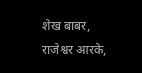शेख बाबर, राजेश्वर आरके,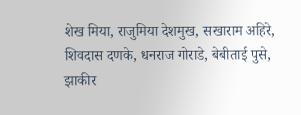शेख मिया, राजुमिया देशमुख, सखाराम अहिरे, शिवदास दणके, धनराज गोराडे, बेबीताई पुसे, झाकीर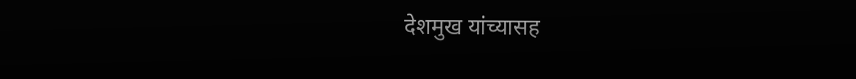देशमुख यांच्यासह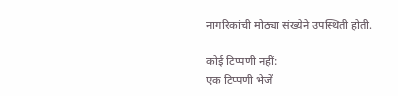नागरिकांची मोठ्या संख्येने उपस्थिती होती.

कोई टिप्पणी नहीं:
एक टिप्पणी भेजें